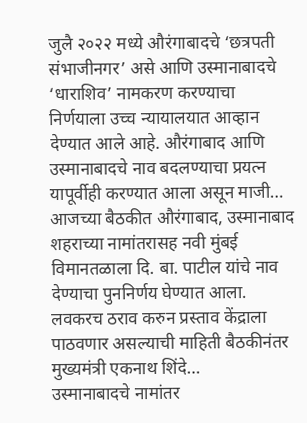जुलै २०२२ मध्ये औरंगाबादचे ‘छत्रपती संभाजीनगर’ असे आणि उस्मानाबादचे ‘धाराशिव’ नामकरण करण्याचा निर्णयाला उच्च न्यायालयात आव्हान देण्यात आले आहे. औरंगाबाद आणि उस्मानाबादचे नाव बदलण्याचा प्रयत्न यापूर्वीही करण्यात आला असून माजी…
आजच्या बैठकीत औरंगाबाद, उस्मानाबाद शहराच्या नामांतरासह नवी मुंबई विमानतळाला दि. बा. पाटील यांचे नाव देण्याचा पुननिर्णय घेण्यात आला. लवकरच ठराव करुन प्रस्ताव केंद्राला पाठवणार असल्याची माहिती बैठकीनंतर मुख्यमंत्री एकनाथ शिंदे…
उस्मानाबादचे नामांतर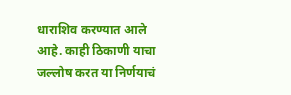धाराशिव करण्यात आले आहे. काही ठिकाणी याचा जल्लोष करत या निर्णयाचं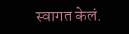स्वागत केलं.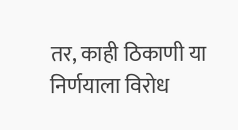तर, काही ठिकाणी या निर्णयाला विरोध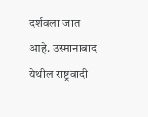दर्शवला जात आहे. उस्मानाबाद येथील राष्ट्रवादी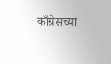काँग्रेसच्या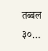तब्बल ३०…